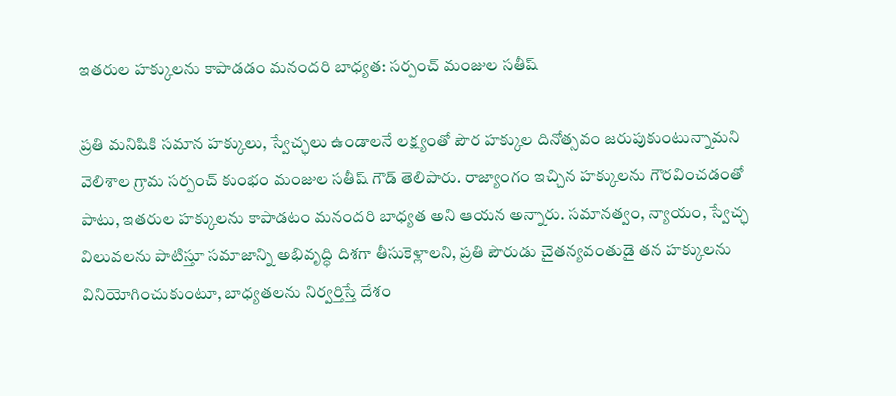ఇతరుల హక్కులను కాపాడడం మనందరి బాధ్యత: సర్పంచ్ మంజుల సతీష్

ప్రతి మనిషికి సమాన హక్కులు, స్వేచ్ఛలు ఉండాలనే లక్ష్యంతో పౌర హక్కుల దినోత్సవం జరుపుకుంటున్నామని వెలిశాల గ్రామ సర్పంచ్ కుంభం మంజుల సతీష్ గౌడ్ తెలిపారు. రాజ్యాంగం ఇచ్చిన హక్కులను గౌరవించడంతో పాటు, ఇతరుల హక్కులను కాపాడటం మనందరి బాధ్యత అని ఆయన అన్నారు. సమానత్వం, న్యాయం, స్వేచ్ఛ విలువలను పాటిస్తూ సమాజాన్ని అభివృద్ధి దిశగా తీసుకెళ్లాలని, ప్రతి పౌరుడు చైతన్యవంతుడై తన హక్కులను వినియోగించుకుంటూ, బాధ్యతలను నిర్వర్తిస్తే దేశం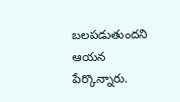బలపడుతుందని ఆయన పేర్కొన్నారు.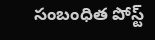సంబంధిత పోస్ట్